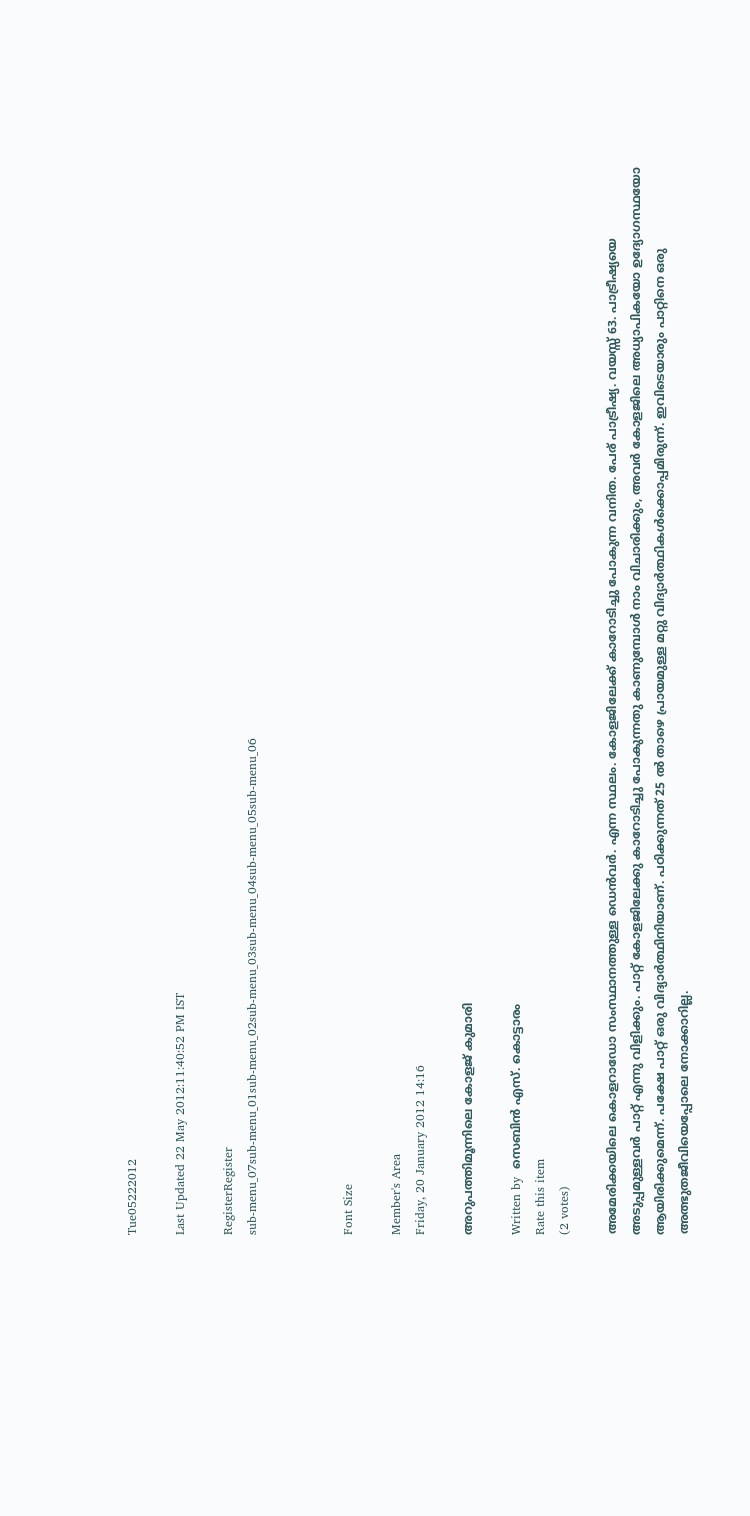Tue05222012

Last Updated 22 May 2012:11:40:52 PM IST

RegisterRegister
sub-menu_07sub-menu_01sub-menu_02sub-menu_03sub-menu_04sub-menu_05sub-menu_06



Font Size

Member's Area
Friday, 20 January 2012 14:16

അറുപത്തിമൂന്നിലെ കോളജ് കുമാരി

Written by  സെബിന്‍ എസ്. കൊട്ടാരം
Rate this item
(2 votes)

അമേരിക്കയിലെ കൊളറാഡോ സംസ്ഥാനത്തുള്ള ഡെന്‍വര്‍. എന്ന സ്ഥലം. കോളജിലേക്ക് കാറോടിച്ചു പോകുന്ന വനിത. പേര് പാട്രീഷ്യ. വയസ്സ് 63. പാട്രീഷ്യയെ അടുപ്പമുള്ളവര്‍ പാറ്റ് എന്നു വിളിക്കും. പാറ്റ് കോളജിലേക്കു കാറോടിച്ചു പോകുന്നതു കാണുമ്പോള്‍ നാം വിചാരിക്കും, അവര്‍ കോളജിലെ അധ്യാപികയോ ഉദ്യോഗസ്ഥയോ ആയിരിക്കുമെന്ന്. പക്ഷേ പാറ്റ് ഒരു വിദ്യാര്‍ത്ഥിനിയാണ്. പഠിക്കുന്നത് 25 ല്‍ താഴെ പ്രായമുള്ള മറ്റു വിദ്യാര്‍ത്ഥികള്‍ക്കൊപ്പമിരുന്ന്. ഇവിടെയാരും പാറ്റിനെ ഒരു അത്ഭുതജീവിയെപ്പോലെ നോക്കാറില്ല.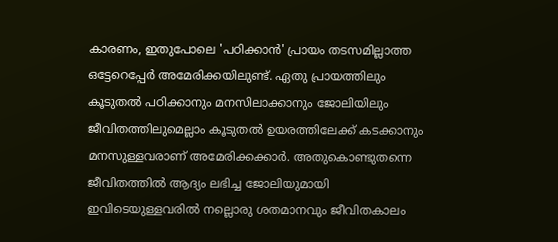കാരണം, ഇതുപോലെ 'പഠിക്കാന്‍' പ്രായം തടസമില്ലാത്ത ഒട്ടേറെപ്പേര്‍ അമേരിക്കയിലുണ്ട്. ഏതു പ്രായത്തിലും കൂടുതല്‍ പഠിക്കാനും മനസിലാക്കാനും ജോലിയിലും ജീവിതത്തിലുമെല്ലാം കൂടുതല്‍ ഉയരത്തിലേക്ക് കടക്കാനും മനസുള്ളവരാണ് അമേരിക്കക്കാര്‍. അതുകൊണ്ടുതന്നെ ജീവിതത്തില്‍ ആദ്യം ലഭിച്ച ജോലിയുമായി ഇവിടെയുള്ളവരില്‍ നല്ലൊരു ശതമാനവും ജീവിതകാലം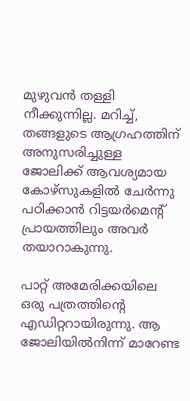മുഴുവന്‍ തള്ളി നീക്കുന്നില്ല. മറിച്ച്, തങ്ങളുടെ ആഗ്രഹത്തിന് അനുസരിച്ചുള്ള ജോലിക്ക് ആവശ്യമായ കോഴ്‌സുകളില്‍ ചേര്‍ന്നു പഠിക്കാന്‍ റിട്ടയര്‍മെന്റ് പ്രായത്തിലും അവര്‍ തയാറാകുന്നു.

പാറ്റ് അമേരിക്കയിലെ ഒരു പത്രത്തിന്റെ എഡിറ്ററായിരുന്നു. ആ ജോലിയില്‍നിന്ന് മാറേണ്ട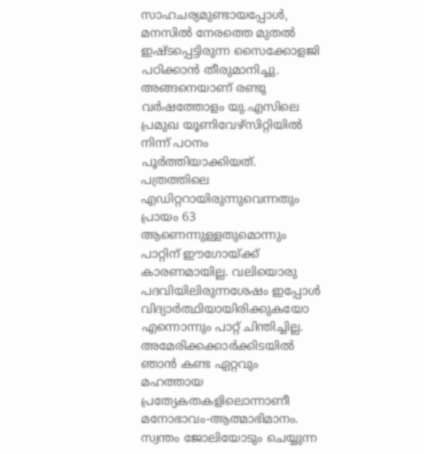സാഹചര്യമുണ്ടായപ്പോള്‍, മനസില്‍ നേരത്തെ മുതല്‍ ഇഷ്ടപ്പെട്ടിരുന്ന സൈക്കോളജി പഠിക്കാന്‍ തീരുമാനിച്ചു. അങ്ങനെയാണ് രണ്ടു വര്‍ഷത്തോളം യു.എസിലെ പ്രമുഖ യൂണിവേഴ്‌സിറ്റിയില്‍ നിന്ന് പഠനം പൂര്‍ത്തിയാക്കിയത്. പത്രത്തിലെ എഡിറ്ററായിരുന്നുവെന്നതും പ്രായം 63 ആണെന്നുള്ളതുമൊന്നും പാറ്റിന് ഈഗോയ്ക്ക് കാരണമായില്ല. വലിയൊരു പദവിയിലിരുന്നശേഷം ഇപ്പോള്‍ വിദ്യാര്‍ത്ഥിയായിരിക്കുകയോ എന്നൊന്നും പാറ്റ് ചിന്തിച്ചില്ല. അമേരിക്കക്കാര്‍ക്കിടയില്‍ ഞാന്‍ കണ്ട ഏറ്റവും മഹത്തായ പ്രത്യേകതകളിലൊന്നാണീ മനോഭാവം-ആത്മാഭിമാനം. സ്വന്തം ജോലിയോടും ചെയ്യുന്ന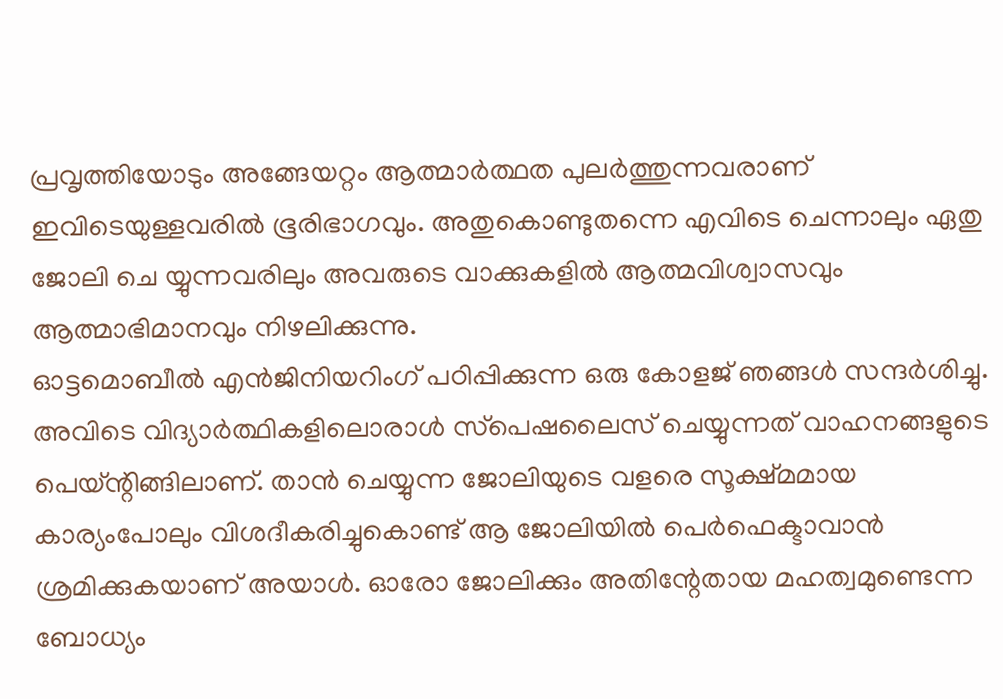പ്രവൃത്തിയോടും അങ്ങേയറ്റം ആത്മാര്‍ത്ഥത പുലര്‍ത്തുന്നവരാണ് ഇവിടെയുള്ളവരില്‍ ഭൂരിഭാഗവും. അതുകൊണ്ടുതന്നെ എവിടെ ചെന്നാലും ഏതു ജോലി ചെ യ്യുന്നവരിലും അവരുടെ വാക്കുകളില്‍ ആത്മവിശ്വാസവും ആത്മാഭിമാനവും നിഴലിക്കുന്നു.
ഓട്ടമൊബീല്‍ എന്‍ജിനിയറിംഗ് പഠിപ്പിക്കുന്ന ഒരു കോളജ് ഞങ്ങള്‍ സന്ദര്‍ശിച്ചു. അവിടെ വിദ്യാര്‍ത്ഥികളിലൊരാള്‍ സ്‌പെഷലൈസ് ചെയ്യുന്നത് വാഹനങ്ങളുടെ പെയ്ന്റിങ്ങിലാണ്. താന്‍ ചെയ്യുന്ന ജോലിയുടെ വളരെ സൂക്ഷ്മമായ കാര്യംപോലും വിശദീകരിച്ചുകൊണ്ട് ആ ജോലിയില്‍ പെര്‍ഫെക്ടാവാന്‍ ശ്രമിക്കുകയാണ് അയാള്‍. ഓരോ ജോലിക്കും അതിന്റേതായ മഹത്വമുണ്ടെന്ന ബോധ്യം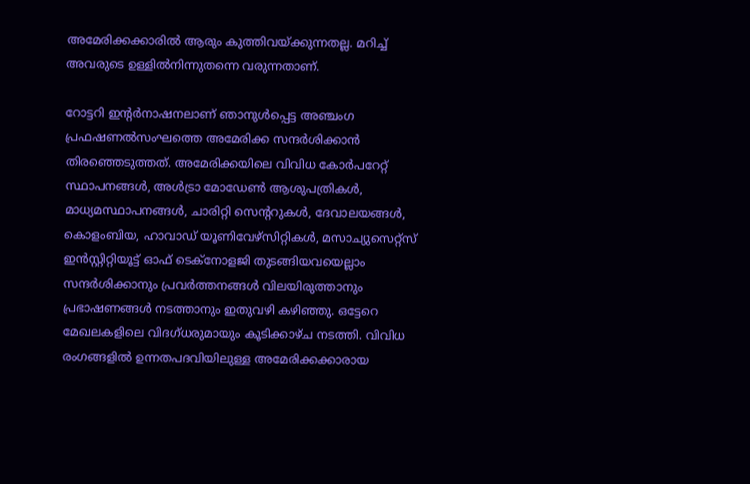അമേരിക്കക്കാരില്‍ ആരും കുത്തിവയ്ക്കുന്നതല്ല. മറിച്ച് അവരുടെ ഉള്ളില്‍നിന്നുതന്നെ വരുന്നതാണ്.

റോട്ടറി ഇന്റര്‍നാഷനലാണ് ഞാനുള്‍പ്പെട്ട അഞ്ചംഗ പ്രഫഷണല്‍സംഘത്തെ അമേരിക്ക സന്ദര്‍ശിക്കാന്‍ തിരഞ്ഞെടുത്തത്. അമേരിക്കയിലെ വിവിധ കോര്‍പറേറ്റ് സ്ഥാപനങ്ങള്‍, അള്‍ട്രാ മോഡേണ്‍ ആശുപത്രികള്‍, മാധ്യമസ്ഥാപനങ്ങള്‍, ചാരിറ്റി സെന്ററുകള്‍, ദേവാലയങ്ങള്‍, കൊളംബിയ, ഹാവാഡ് യൂണിവേഴ്‌സിറ്റികള്‍, മസാച്യുസെറ്റ്‌സ് ഇന്‍സ്റ്റിറ്റിയൂട്ട് ഓഫ് ടെക്‌നോളജി തുടങ്ങിയവയെല്ലാം സന്ദര്‍ശിക്കാനും പ്രവര്‍ത്തനങ്ങള്‍ വിലയിരുത്താനും പ്രഭാഷണങ്ങള്‍ നടത്താനും ഇതുവഴി കഴിഞ്ഞു. ഒട്ടേറെ മേഖലകളിലെ വിദഗ്ധരുമായും കൂടിക്കാഴ്ച നടത്തി. വിവിധ രംഗങ്ങളില്‍ ഉന്നതപദവിയിലുള്ള അമേരിക്കക്കാരായ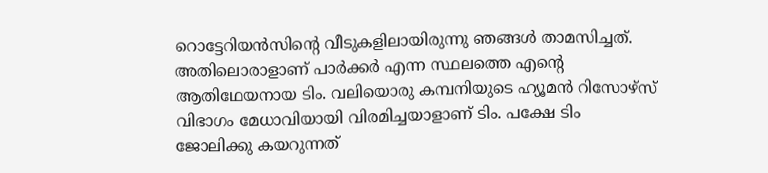റൊട്ടേറിയന്‍സിന്റെ വീടുകളിലായിരുന്നു ഞങ്ങള്‍ താമസിച്ചത്. അതിലൊരാളാണ് പാര്‍ക്കര്‍ എന്ന സ്ഥലത്തെ എന്റെ ആതിഥേയനായ ടിം. വലിയൊരു കമ്പനിയുടെ ഹ്യൂമന്‍ റിസോഴ്‌സ് വിഭാഗം മേധാവിയായി വിരമിച്ചയാളാണ് ടിം. പക്ഷേ ടിം ജോലിക്കു കയറുന്നത്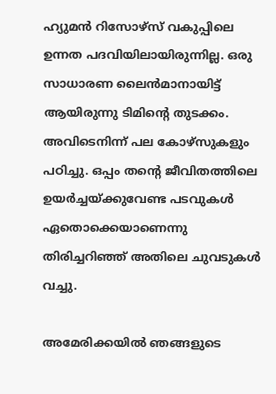ഹ്യുമന്‍ റിസോഴ്‌സ് വകുപ്പിലെ ഉന്നത പദവിയിലായിരുന്നില്ല. ഒരു സാധാരണ ലൈന്‍മാനായിട്ട് ആയിരുന്നു ടിമിന്റെ തുടക്കം. അവിടെനിന്ന് പല കോഴ്‌സുകളും പഠിച്ചു. ഒപ്പം തന്റെ ജീവിതത്തിലെ ഉയര്‍ച്ചയ്ക്കുവേണ്ട പടവുകള്‍ ഏതൊക്കെയാണെന്നു തിരിച്ചറിഞ്ഞ് അതിലെ ചുവടുകള്‍ വച്ചു.

അമേരിക്കയില്‍ ഞങ്ങളുടെ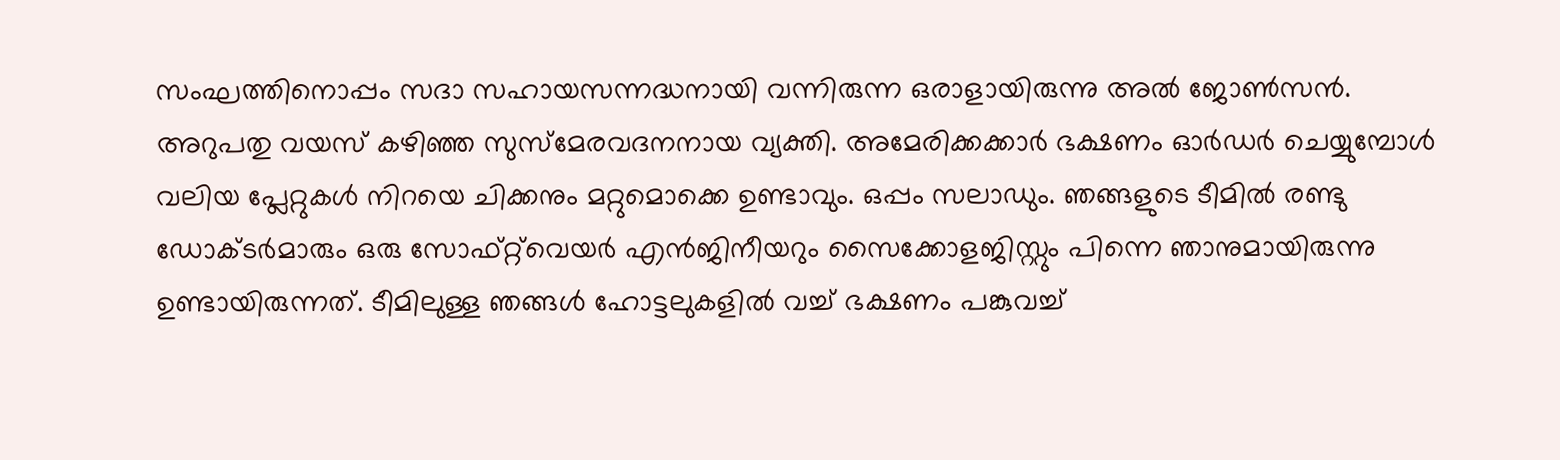സംഘത്തിനൊപ്പം സദാ സഹായസന്നദ്ധനായി വന്നിരുന്ന ഒരാളായിരുന്നു അല്‍ ജോണ്‍സന്‍. അറുപതു വയസ് കഴിഞ്ഞ സുസ്‌മേരവദനനായ വ്യക്തി. അമേരിക്കക്കാര്‍ ഭക്ഷണം ഓര്‍ഡര്‍ ചെയ്യുമ്പോള്‍ വലിയ പ്ലേറ്റുകള്‍ നിറയെ ചിക്കനും മറ്റുമൊക്കെ ഉണ്ടാവും. ഒപ്പം സലാഡും. ഞങ്ങളുടെ ടീമില്‍ രണ്ടു ഡോക്ടര്‍മാരും ഒരു സോഫ്റ്റ്‌വെയര്‍ എന്‍ജിനീയറും സൈക്കോളജിസ്റ്റും പിന്നെ ഞാനുമായിരുന്നു ഉണ്ടായിരുന്നത്. ടീമിലുള്ള ഞങ്ങള്‍ ഹോട്ടലുകളില്‍ വച്ച് ഭക്ഷണം പങ്കുവച്ച്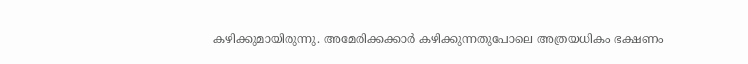കഴിക്കുമായിരുന്നു. അമേരിക്കക്കാര്‍ കഴിക്കുന്നതുപോലെ അത്രയധികം ഭക്ഷണം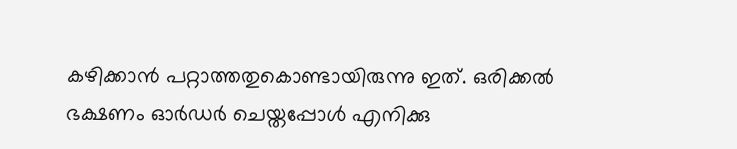കഴിക്കാന്‍ പറ്റാത്തതുകൊണ്ടായിരുന്നു ഇത്. ഒരിക്കല്‍ ഭക്ഷണം ഓര്‍ഡര്‍ ചെയ്തപ്പോള്‍ എനിക്കു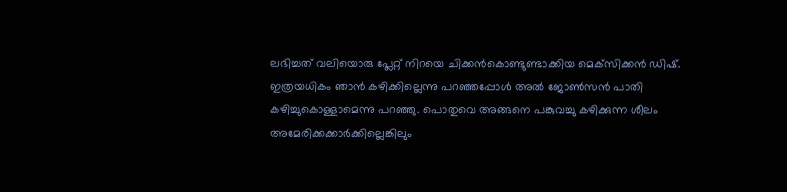ലഭിച്ചത് വലിയൊരു പ്ലേറ്റ് നിറയെ ചിക്കന്‍കൊണ്ടുണ്ടാക്കിയ മെക്‌സിക്കന്‍ ഡിഷ്. ഇത്രയധികം ഞാന്‍ കഴിക്കില്ലെന്നു പറഞ്ഞപ്പോള്‍ അല്‍ ജോണ്‍സന്‍ പാതി കഴിച്ചുകൊള്ളാമെന്നു പറഞ്ഞു. പൊതുവെ അങ്ങനെ പങ്കുവച്ചു കഴിക്കുന്ന ശീലം അമേരിക്കക്കാര്‍ക്കില്ലെങ്കിലും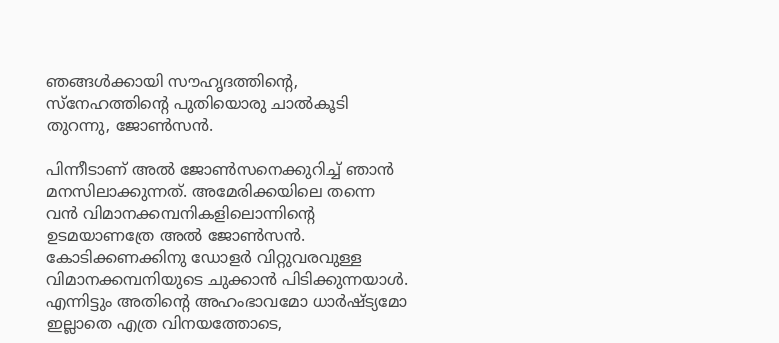ഞങ്ങള്‍ക്കായി സൗഹൃദത്തിന്റെ, സ്‌നേഹത്തിന്റെ പുതിയൊരു ചാല്‍കൂടി തുറന്നു, ജോണ്‍സന്‍.

പിന്നീടാണ് അല്‍ ജോണ്‍സനെക്കുറിച്ച് ഞാന്‍ മനസിലാക്കുന്നത്. അമേരിക്കയിലെ തന്നെ വന്‍ വിമാനക്കമ്പനികളിലൊന്നിന്റെ ഉടമയാണത്രേ അല്‍ ജോണ്‍സന്‍. കോടിക്കണക്കിനു ഡോളര്‍ വിറ്റുവരവുള്ള വിമാനക്കമ്പനിയുടെ ചുക്കാന്‍ പിടിക്കുന്നയാള്‍. എന്നിട്ടും അതിന്റെ അഹംഭാവമോ ധാര്‍ഷ്ട്യമോ ഇല്ലാതെ എത്ര വിനയത്തോടെ,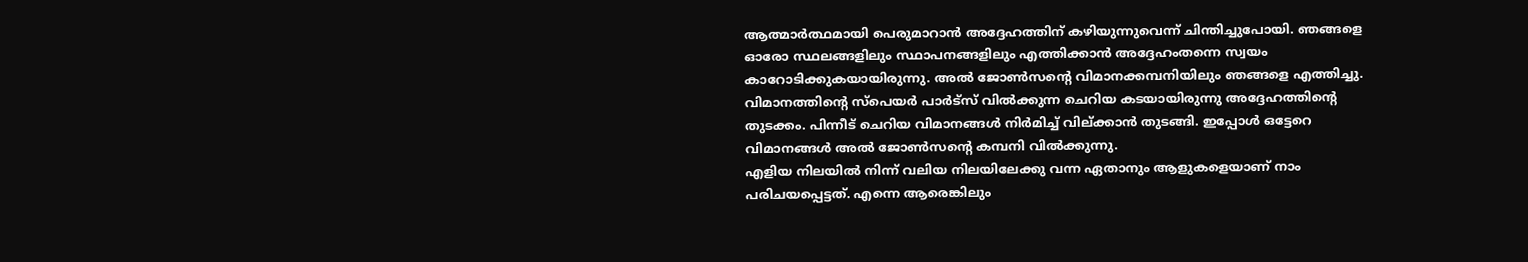ആത്മാര്‍ത്ഥമായി പെരുമാറാന്‍ അദ്ദേഹത്തിന് കഴിയുന്നുവെന്ന് ചിന്തിച്ചുപോയി. ഞങ്ങളെ ഓരോ സ്ഥലങ്ങളിലും സ്ഥാപനങ്ങളിലും എത്തിക്കാന്‍ അദ്ദേഹംതന്നെ സ്വയം കാറോടിക്കുകയായിരുന്നു. അല്‍ ജോണ്‍സന്റെ വിമാനക്കമ്പനിയിലും ഞങ്ങളെ എത്തിച്ചു. വിമാനത്തിന്റെ സ്‌പെയര്‍ പാര്‍ട്‌സ് വില്‍ക്കുന്ന ചെറിയ കടയായിരുന്നു അദ്ദേഹത്തിന്റെ തുടക്കം. പിന്നീട് ചെറിയ വിമാനങ്ങള്‍ നിര്‍മിച്ച് വില്ക്കാന്‍ തുടങ്ങി. ഇപ്പോള്‍ ഒട്ടേറെ വിമാനങ്ങള്‍ അല്‍ ജോണ്‍സന്റെ കമ്പനി വില്‍ക്കുന്നു.
എളിയ നിലയില്‍ നിന്ന് വലിയ നിലയിലേക്കു വന്ന ഏതാനും ആളുകളെയാണ് നാം പരിചയപ്പെട്ടത്. എന്നെ ആരെങ്കിലും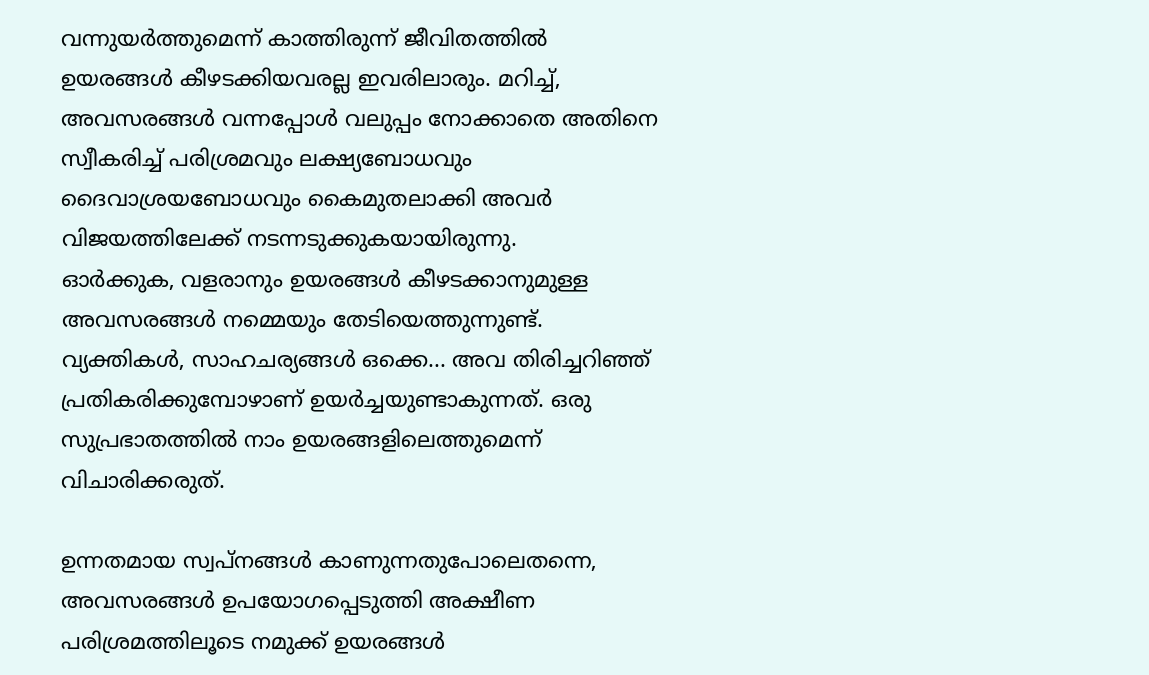വന്നുയര്‍ത്തുമെന്ന് കാത്തിരുന്ന് ജീവിതത്തില്‍ ഉയരങ്ങള്‍ കീഴടക്കിയവരല്ല ഇവരിലാരും. മറിച്ച്, അവസരങ്ങള്‍ വന്നപ്പോള്‍ വലുപ്പം നോക്കാതെ അതിനെ സ്വീകരിച്ച് പരിശ്രമവും ലക്ഷ്യബോധവും ദൈവാശ്രയബോധവും കൈമുതലാക്കി അവര്‍ വിജയത്തിലേക്ക് നടന്നടുക്കുകയായിരുന്നു.
ഓര്‍ക്കുക, വളരാനും ഉയരങ്ങള്‍ കീഴടക്കാനുമുള്ള അവസരങ്ങള്‍ നമ്മെയും തേടിയെത്തുന്നുണ്ട്. വ്യക്തികള്‍, സാഹചര്യങ്ങള്‍ ഒക്കെ... അവ തിരിച്ചറിഞ്ഞ് പ്രതികരിക്കുമ്പോഴാണ് ഉയര്‍ച്ചയുണ്ടാകുന്നത്. ഒരു സുപ്രഭാതത്തില്‍ നാം ഉയരങ്ങളിലെത്തുമെന്ന് വിചാരിക്കരുത്.

ഉന്നതമായ സ്വപ്നങ്ങള്‍ കാണുന്നതുപോലെതന്നെ, അവസരങ്ങള്‍ ഉപയോഗപ്പെടുത്തി അക്ഷീണ പരിശ്രമത്തിലൂടെ നമുക്ക് ഉയരങ്ങള്‍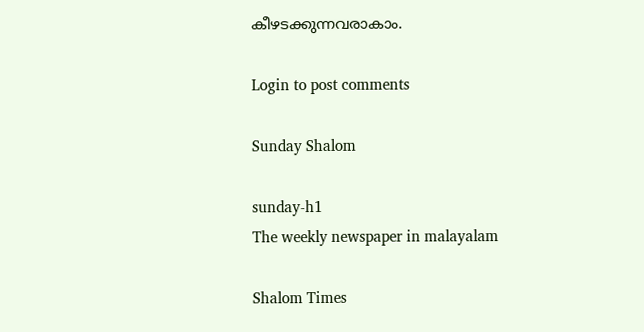കീഴടക്കുന്നവരാകാം.

Login to post comments

Sunday Shalom

sunday-h1
The weekly newspaper in malayalam

Shalom Times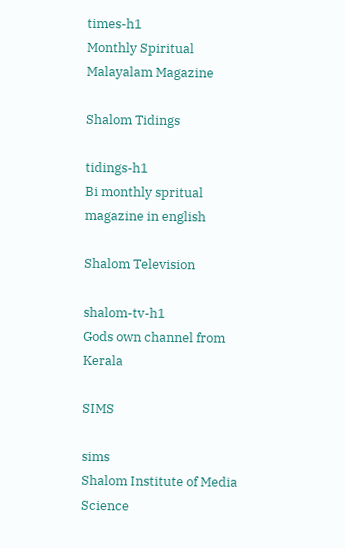times-h1
Monthly Spiritual Malayalam Magazine

Shalom Tidings

tidings-h1
Bi monthly spritual magazine in english

Shalom Television

shalom-tv-h1
Gods own channel from Kerala

SIMS

sims
Shalom Institute of Media Science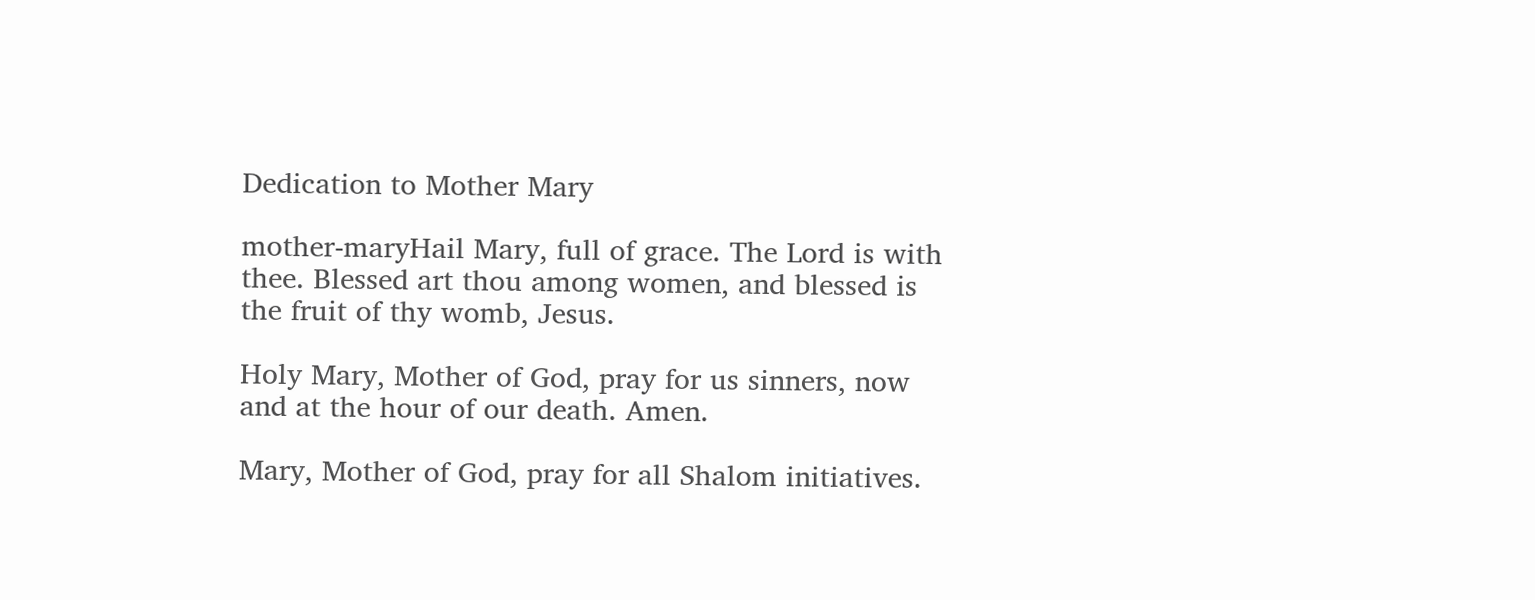Dedication to Mother Mary

mother-maryHail Mary, full of grace. The Lord is with thee. Blessed art thou among women, and blessed is the fruit of thy womb, Jesus.

Holy Mary, Mother of God, pray for us sinners, now and at the hour of our death. Amen.

Mary, Mother of God, pray for all Shalom initiatives.